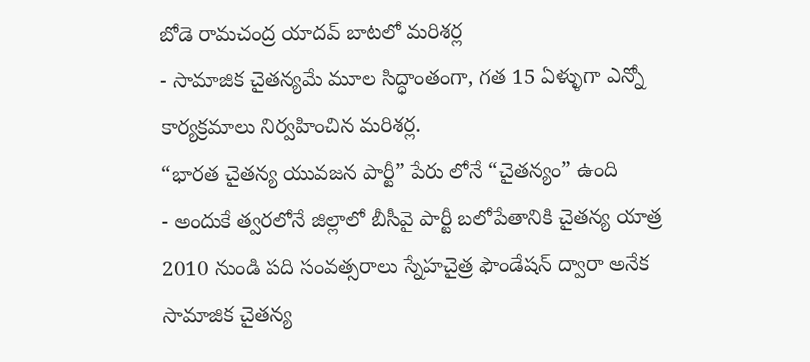బోడె రామచంద్ర యాదవ్ బాటలో మరిశర్ల
- సామాజిక చైతన్యమే మూల సిద్ధాంతంగా, గత 15 ఏళ్ళుగా ఎన్నో కార్యక్రమాలు నిర్వహించిన మరిశర్ల.
“భారత చైతన్య యువజన పార్టీ” పేరు లోనే “చైతన్యం” ఉంది
- అందుకే త్వరలోనే జిల్లాలో బీసీవై పార్టీ బలోపేతానికి చైతన్య యాత్ర
2010 నుండి పది సంవత్సరాలు స్నేహచైత్ర ఫౌండేషన్ ద్వారా అనేక సామాజిక చైతన్య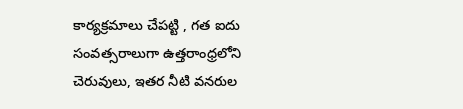కార్యక్రమాలు చేపట్టి , గత ఐదు సంవత్సరాలుగా ఉత్తరాంధ్రలోని చెరువులు, ఇతర నీటి వనరుల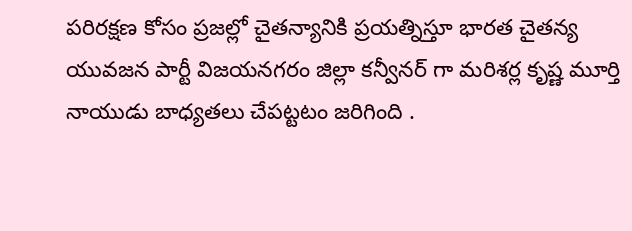పరిరక్షణ కోసం ప్రజల్లో చైతన్యానికి ప్రయత్నిస్తూ భారత చైతన్య యువజన పార్టీ విజయనగరం జిల్లా కన్వీనర్ గా మరిశర్ల కృష్ణ మూర్తి నాయుడు బాధ్యతలు చేపట్టటం జరిగింది .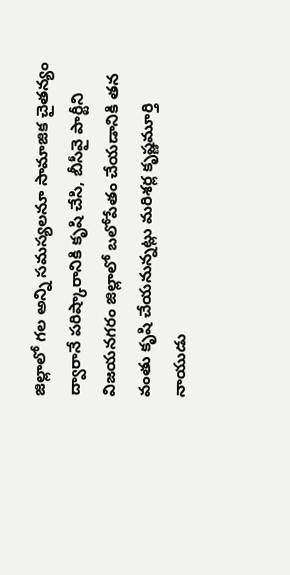జిల్లాలో గల అన్ని సమస్యలనూ సామాజిక చైతన్యం ద్వారానే పరిష్కారానికి కృషి చేసి, బీసీవై పార్టీని విజయనగరం జిల్లాలో బలోపేతం చేయడానికి తన వంతు కృషి చేయనున్నట్లు మరిశర్ల కృష్ణమూర్తి నాయుడు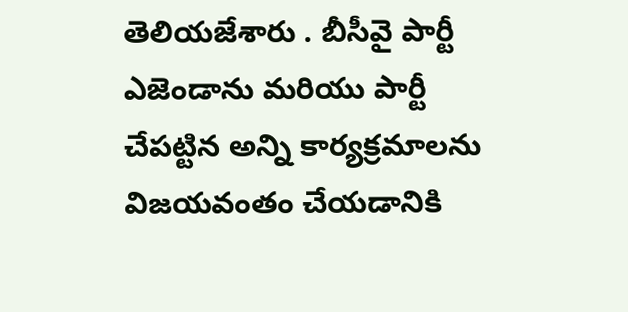తెలియజేశారు . బీసీవై పార్టీ ఎజెండాను మరియు పార్టీ చేపట్టిన అన్ని కార్యక్రమాలను విజయవంతం చేయడానికి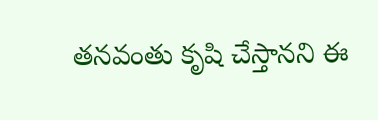తనవంతు కృషి చేస్తానని ఈ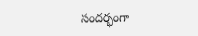సందర్భంగా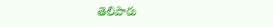తెలిపారు